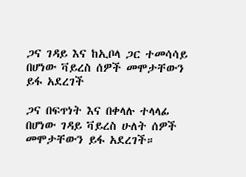ጋና ገዳይ እና ከኢቦላ ጋር ተመሳሳይ በሆነው ቫይረስ ሰዎች መሞታቸውን ይፋ አደረገች

ጋና በፍጥነት እና በቀላሉ ተላላፊ በሆነው ገዳይ ቫይረስ ሁለት ሰዎች መሞታቸውን ይፋ አደረገች።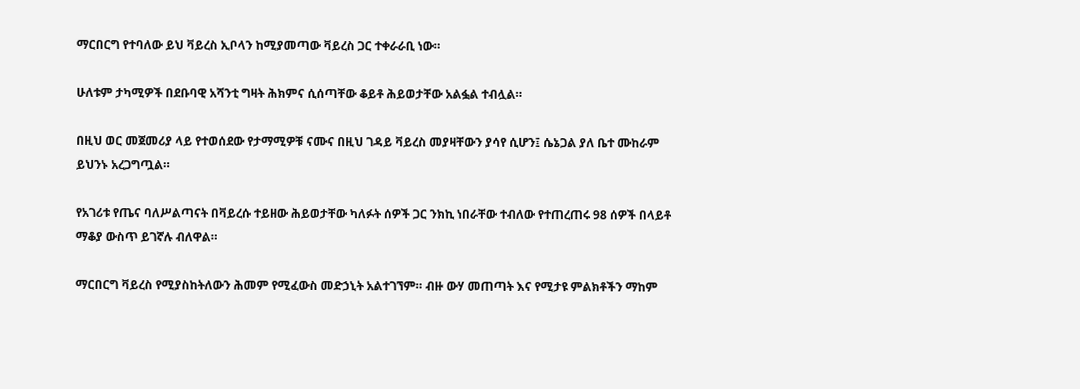ማርበርግ የተባለው ይህ ቫይረስ ኢቦላን ከሚያመጣው ቫይረስ ጋር ተቀራራቢ ነው።

ሁለቱም ታካሚዎች በደቡባዊ አሻንቲ ግዛት ሕክምና ሲሰጣቸው ቆይቶ ሕይወታቸው አልፏል ተብሏል።

በዚህ ወር መጀመሪያ ላይ የተወሰደው የታማሚዎቹ ናሙና በዚህ ገዳይ ቫይረስ መያዛቸውን ያሳየ ሲሆን፤ ሴኔጋል ያለ ቤተ ሙከራም ይህንኑ አረጋግጧል።

የአገሪቱ የጤና ባለሥልጣናት በቫይረሱ ተይዘው ሕይወታቸው ካለፉት ሰዎች ጋር ንክኪ ነበራቸው ተብለው የተጠረጠሩ 98 ሰዎች በላይቶ ማቆያ ውስጥ ይገኛሉ ብለዋል።

ማርበርግ ቫይረስ የሚያስከትለውን ሕመም የሚፈውስ መድኃኒት አልተገኘም። ብዙ ውሃ መጠጣት እና የሚታዩ ምልክቶችን ማከም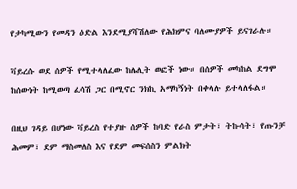የታካሚውን የመዳን ዕድል እንደሚያሻሽለው የሕክምና ባለሙያዎች ይናገራሉ።

ቫይረሱ ወደ ሰዎች የሚተላለፈው ከሌሊት ወፎች ነው። በሰዎች መካከል ደግሞ ከሰውነት ከሚወጣ ፈሳሽ ጋር በሚኖር ንክኪ አማካኝነት በቀላሉ ይተላለፋል።

በዚህ ገዳይ በሆነው ቫይረስ የተያዙ ሰዎች ከባድ የራስ ምታት፣ ትኩሳት፣ የጡንቻ ሕመም፣ ደም ማስመለስ እና የደም መፍሰስን ምልክት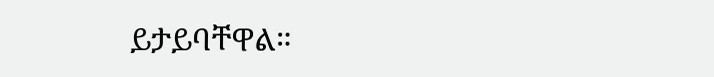ይታይባቸዋል።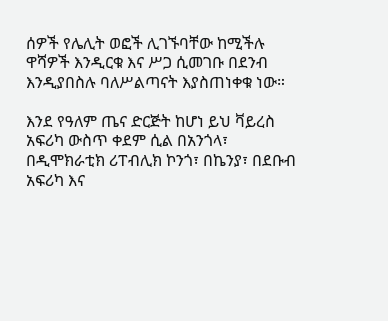ሰዎች የሌሊት ወፎች ሊገኙባቸው ከሚችሉ ዋሻዎች እንዲርቁ እና ሥጋ ሲመገቡ በደንብ እንዲያበስሉ ባለሥልጣናት እያስጠነቀቁ ነው።

እንደ የዓለም ጤና ድርጅት ከሆነ ይህ ቫይረስ አፍሪካ ውስጥ ቀደም ሲል በአንጎላ፣ በዲሞክራቲክ ሪፐብሊክ ኮንጎ፣ በኬንያ፣ በደቡብ አፍሪካ እና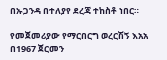በኡጋንዳ በተለያየ ደረጃ ተከስቶ ነበር።

የመጀመሪያው የማርበርግ ወረርሽኝ እአአ በ1967 ጀርመን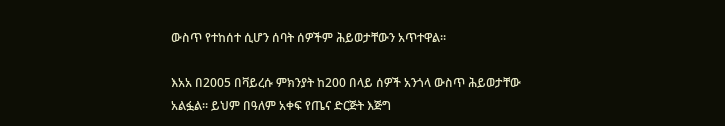ውስጥ የተከሰተ ሲሆን ሰባት ሰዎችም ሕይወታቸውን አጥተዋል።

እአአ በ2005 በቫይረሱ ምክንያት ከ200 በላይ ሰዎች አንጎላ ውስጥ ሕይወታቸው አልፏል። ይህም በዓለም አቀፍ የጤና ድርጅት እጅግ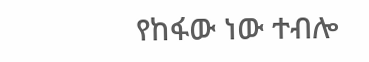የከፋው ነው ተብሎ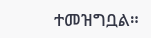ተመዝግቧል።